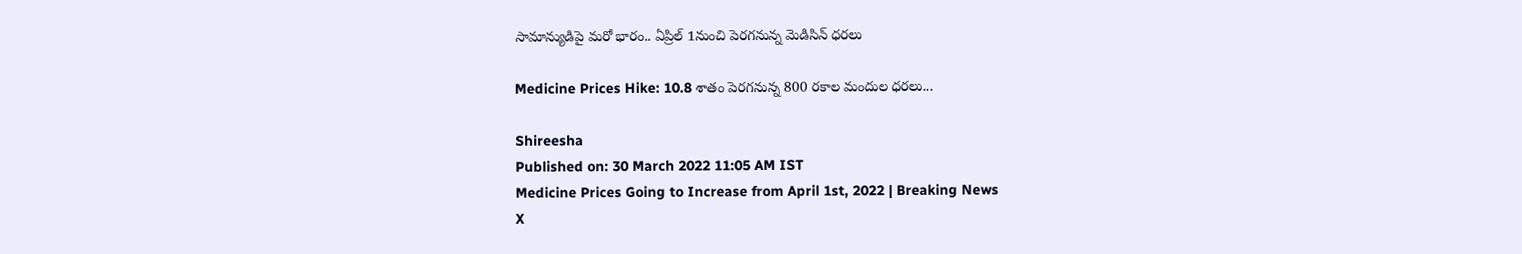సామాన్యుడిపై మరో భారం.. ఏప్రిల్ 1నుంచి పెరగనున్న మెడిసిన్ ధరలు

Medicine Prices Hike: 10.8 శాతం పెరగనున్న 800 రకాల మందుల ధరలు...

Shireesha
Published on: 30 March 2022 11:05 AM IST
Medicine Prices Going to Increase from April 1st, 2022 | Breaking News
X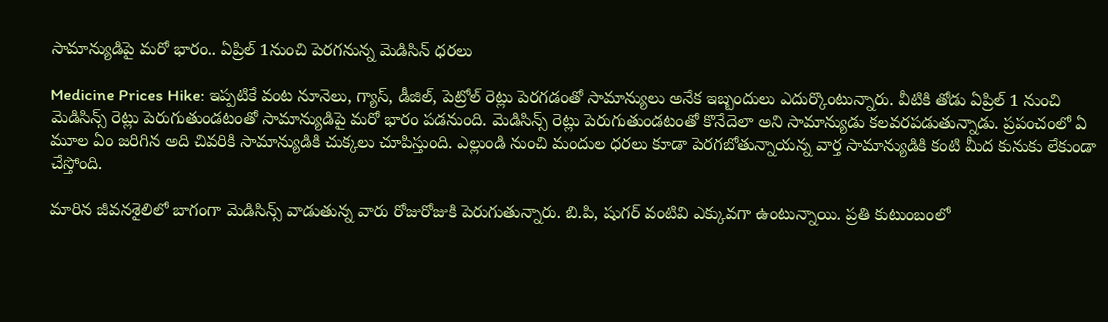సామాన్యుడిపై మరో భారం.. ఏప్రిల్ 1నుంచి పెరగనున్న మెడిసిన్ ధరలు

Medicine Prices Hike: ఇప్పటికే వంట నూనెలు, గ్యాస్, డీజిల్, పెట్రోల్ రెట్లు పెరగడంతో సామాన్యులు అనేక ఇబ్బందులు ఎదుర్కొంటున్నారు. వీటికి తోడు ఏప్రిల్ 1 నుంచి మెడిసిన్స్ రెట్లు పెరుగుతుండటంతో సామాన్యుడిపై మరో భారం పడనుంది. మెడిసిన్స్ రెట్లు పెరుగుతుండటంతో కొనేదెలా అని సామాన్యుడు కలవరపడుతున్నాడు. ప్రపంచంలో ఏ మూల ఏం జరిగిన అది చివరికి సామాన్యుడికి చుక్కలు చూపిస్తుంది. ఎల్లుండి నుంచి మందుల ధరలు కూడా పెరగబోతున్నాయన్న వార్త సామాన్యుడికి కంటి మీద కునుకు లేకుండా చేస్తోంది.

మారిన జీవనశైలిలో బాగంగా మెడిసిన్స్ వాడుతున్న వారు రోజురోజుకి పెరుగుతున్నారు. బి.పి, షుగర్ వంటివి ఎక్కువగా ఉంటున్నాయి. ప్రతి కుటుంబంలో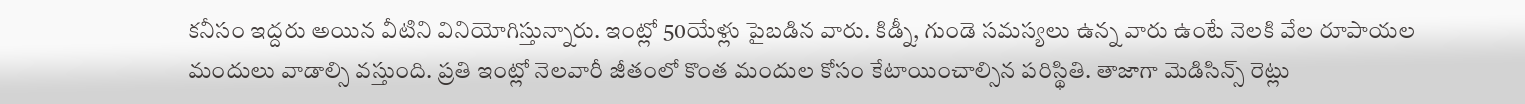కనీసం ఇద్దరు అయిన వీటిని వినియోగిస్తున్నారు. ఇంట్లో 50యేళ్లు పైబడిన వారు. కిడ్నీ, గుండె సమస్యలు ఉన్న వారు ఉంటే నెలకి వేల రూపాయల మందులు వాడాల్సి వస్తుంది. ప్రతి ఇంట్లో నెలవారీ జీతంలో కొంత మందుల కోసం కేటాయించాల్సిన పరిస్థితి. తాజాగా మెడిసిన్స్ రెట్లు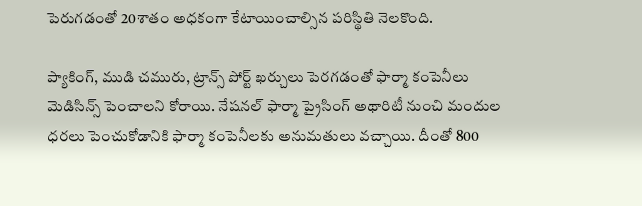పెరుగడంతో 20శాతం అధకంగా కేటాయించాల్సిన పరిస్థితి నెలకొంది.

ప్యాకింగ్, ముడి చమురు, ట్రాన్స్ పోర్ట్ ఖర్చులు పెరగడంతో ఫార్మా కంపెనీలు మెడిసిన్స్ పెంచాలని కోరాయి. నేషనల్ ఫార్మా ప్రైసింగ్ అథారిటీ నుంచి మందుల ధరలు పెంచుకోడానికి ఫార్మా కంపెనీలకు అనుమతులు వచ్చాయి. దీంతో 800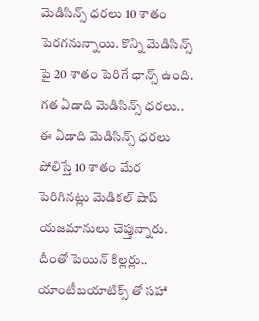మెడిసిన్స్ ధరలు 10 శాతం పెరగనున్నాయి. కొన్ని మెడిసిన్స్ పై 20 శాతం పెరిగే ఛాన్స్ ఉంది. గత ఏడాది మెడిసిన్స్ ధరలు.. ఈ ఏడాది మెడిసిన్స్ ధరలు పోలిస్తే 10 శాతం మేర పెరిగినట్లు మెడికల్ షాప్ యజమానులు చెప్తున్నారు. దీంతో పెయిన్ కిల్లర్లు.. యాంటీబయాటిక్స్ తో సహా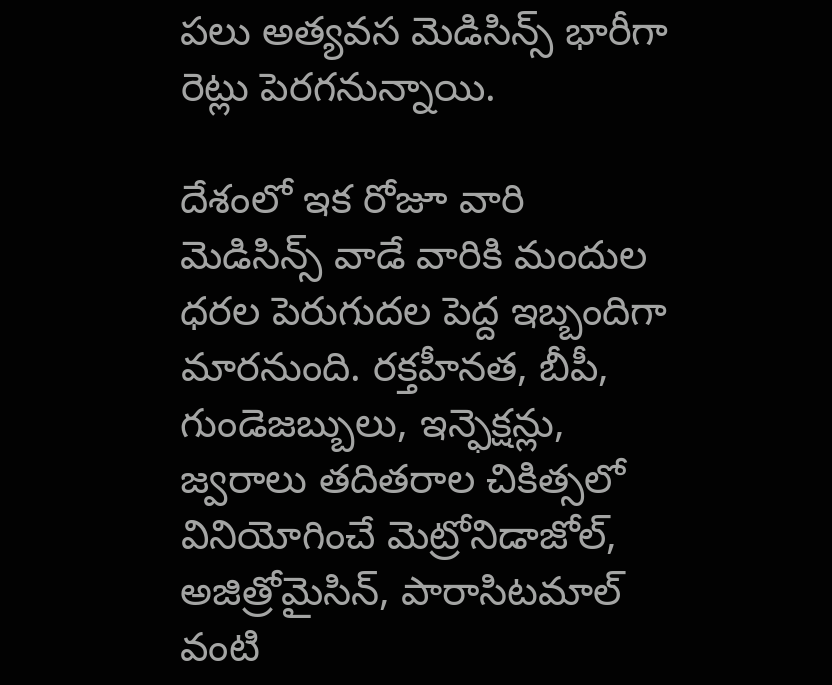పలు అత్యవస మెడిసిన్స్ భారీగా రెట్లు పెరగనున్నాయి.

దేశంలో ఇక రోజూ వారి మెడిసిన్స్ వాడే వారికి మందుల ధరల పెరుగుదల పెద్ద ఇబ్బందిగా మారనుంది. రక్తహీనత, బీపీ, గుండెజబ్బులు, ఇన్ఫెక్షన్లు, జ్వరాలు తదితరాల చికిత్సలో వినియోగించే మెట్రోనిడాజోల్, అజిత్రోమైసిన్, పారాసిటమాల్ వంటి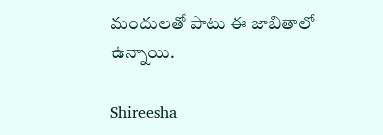మందులతో పాటు ఈ జాబితాలో ఉన్నాయి.

Shireesha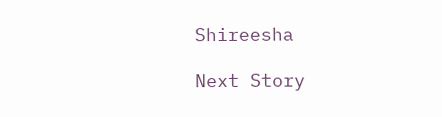Shireesha

Next Story